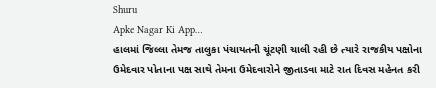Shuru
Apke Nagar Ki App…
હાલમાં જિલ્લા તેમજ તાલુકા પંચાયતની ચૂંટણી ચાલી રહી છે ત્યારે રાજકીય પક્ષોના ઉમેદવાર પોતાના પક્ષ સાથે તેમના ઉમેદવારોને જીતાડવા માટે રાત દિવસ મહેનત કરી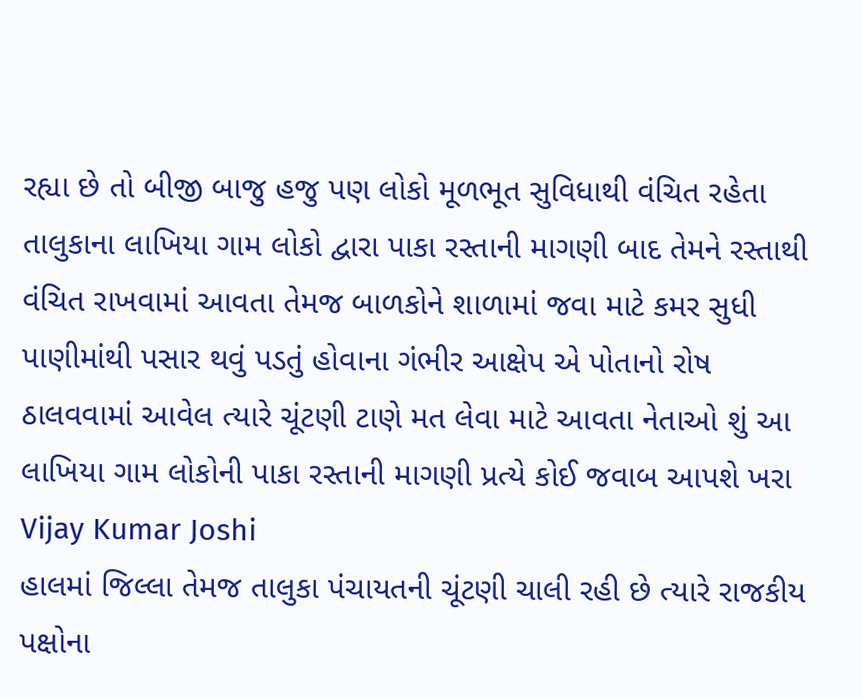રહ્યા છે તો બીજી બાજુ હજુ પણ લોકો મૂળભૂત સુવિધાથી વંચિત રહેતા તાલુકાના લાખિયા ગામ લોકો દ્વારા પાકા રસ્તાની માગણી બાદ તેમને રસ્તાથી વંચિત રાખવામાં આવતા તેમજ બાળકોને શાળામાં જવા માટે કમર સુધી પાણીમાંથી પસાર થવું પડતું હોવાના ગંભીર આક્ષેપ એ પોતાનો રોષ ઠાલવવામાં આવેલ ત્યારે ચૂંટણી ટાણે મત લેવા માટે આવતા નેતાઓ શું આ લાખિયા ગામ લોકોની પાકા રસ્તાની માગણી પ્રત્યે કોઈ જવાબ આપશે ખરા
Vijay Kumar Joshi
હાલમાં જિલ્લા તેમજ તાલુકા પંચાયતની ચૂંટણી ચાલી રહી છે ત્યારે રાજકીય પક્ષોના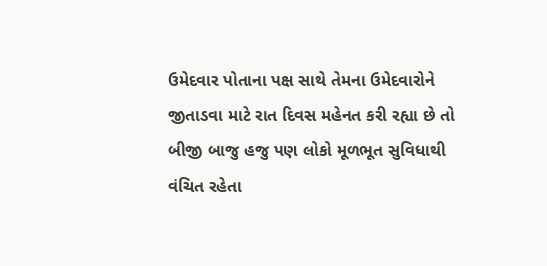ઉમેદવાર પોતાના પક્ષ સાથે તેમના ઉમેદવારોને જીતાડવા માટે રાત દિવસ મહેનત કરી રહ્યા છે તો બીજી બાજુ હજુ પણ લોકો મૂળભૂત સુવિધાથી વંચિત રહેતા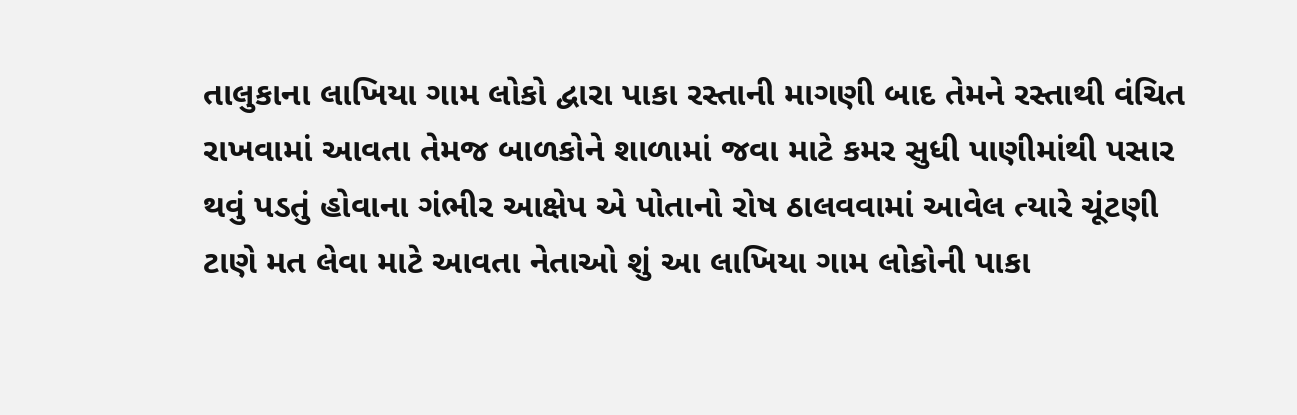તાલુકાના લાખિયા ગામ લોકો દ્વારા પાકા રસ્તાની માગણી બાદ તેમને રસ્તાથી વંચિત રાખવામાં આવતા તેમજ બાળકોને શાળામાં જવા માટે કમર સુધી પાણીમાંથી પસાર થવું પડતું હોવાના ગંભીર આક્ષેપ એ પોતાનો રોષ ઠાલવવામાં આવેલ ત્યારે ચૂંટણી ટાણે મત લેવા માટે આવતા નેતાઓ શું આ લાખિયા ગામ લોકોની પાકા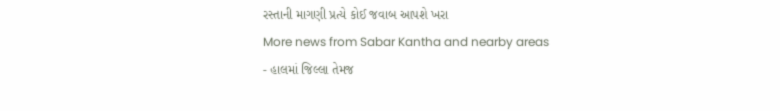રસ્તાની માગણી પ્રત્યે કોઈ જવાબ આપશે ખરા
More news from Sabar Kantha and nearby areas
- હાલમાં જિલ્લા તેમજ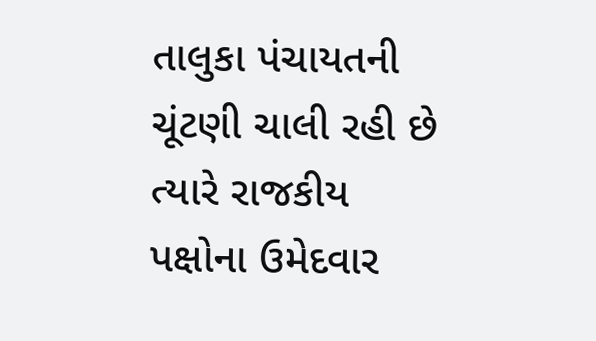તાલુકા પંચાયતની ચૂંટણી ચાલી રહી છે ત્યારે રાજકીય પક્ષોના ઉમેદવાર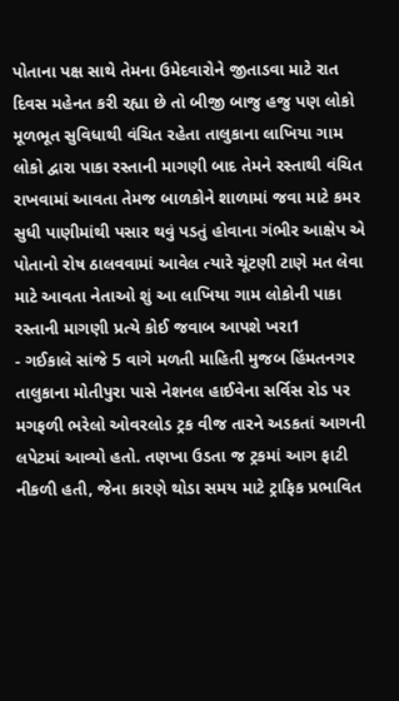પોતાના પક્ષ સાથે તેમના ઉમેદવારોને જીતાડવા માટે રાત દિવસ મહેનત કરી રહ્યા છે તો બીજી બાજુ હજુ પણ લોકો મૂળભૂત સુવિધાથી વંચિત રહેતા તાલુકાના લાખિયા ગામ લોકો દ્વારા પાકા રસ્તાની માગણી બાદ તેમને રસ્તાથી વંચિત રાખવામાં આવતા તેમજ બાળકોને શાળામાં જવા માટે કમર સુધી પાણીમાંથી પસાર થવું પડતું હોવાના ગંભીર આક્ષેપ એ પોતાનો રોષ ઠાલવવામાં આવેલ ત્યારે ચૂંટણી ટાણે મત લેવા માટે આવતા નેતાઓ શું આ લાખિયા ગામ લોકોની પાકા રસ્તાની માગણી પ્રત્યે કોઈ જવાબ આપશે ખરા1
- ગઈકાલે સાંજે 5 વાગે મળતી માહિતી મુજબ હિંમતનગર તાલુકાના મોતીપુરા પાસે નેશનલ હાઈવેના સર્વિસ રોડ પર મગફળી ભરેલો ઓવરલોડ ટ્રક વીજ તારને અડકતાં આગની લપેટમાં આવ્યો હતો. તણખા ઉડતા જ ટ્રકમાં આગ ફાટી નીકળી હતી, જેના કારણે થોડા સમય માટે ટ્રાફિક પ્રભાવિત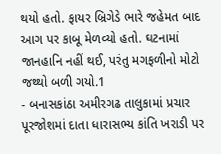થયો હતો. ફાયર બ્રિગેડે ભારે જહેમત બાદ આગ પર કાબૂ મેળવ્યો હતો. ઘટનામાં જાનહાનિ નહીં થઈ, પરંતુ મગફળીનો મોટો જથ્થો બળી ગયો.1
- બનાસકાંઠા અમીરગઢ તાલુકામાં પ્રચાર પૂરજોશમાં દાતા ધારાસભ્ય કાંતિ ખરાડી પર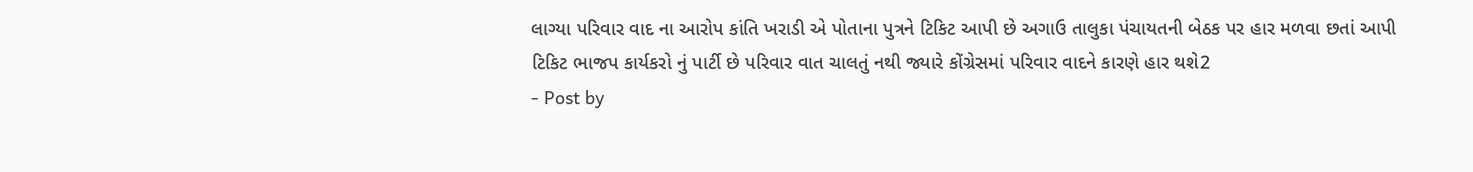લાગ્યા પરિવાર વાદ ના આરોપ કાંતિ ખરાડી એ પોતાના પુત્રને ટિકિટ આપી છે અગાઉ તાલુકા પંચાયતની બેઠક પર હાર મળવા છતાં આપી ટિકિટ ભાજપ કાર્યકરો નું પાર્ટી છે પરિવાર વાત ચાલતું નથી જ્યારે કોંગ્રેસમાં પરિવાર વાદને કારણે હાર થશે2
- Post by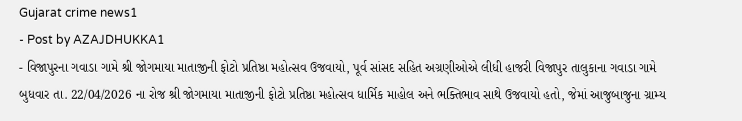Gujarat crime news1
- Post by AZAJDHUKKA1
- વિજાપુરના ગવાડા ગામે શ્રી જોગમાયા માતાજીની ફોટો પ્રતિષ્ઠા મહોત્સવ ઉજવાયો, પૂર્વ સાંસદ સહિત અગ્રણીઓએ લીધી હાજરી વિજાપુર તાલુકાના ગવાડા ગામે બુધવાર તા. 22/04/2026 ના રોજ શ્રી જોગમાયા માતાજીની ફોટો પ્રતિષ્ઠા મહોત્સવ ધાર્મિક માહોલ અને ભક્તિભાવ સાથે ઉજવાયો હતો, જેમાં આજુબાજુના ગ્રામ્ય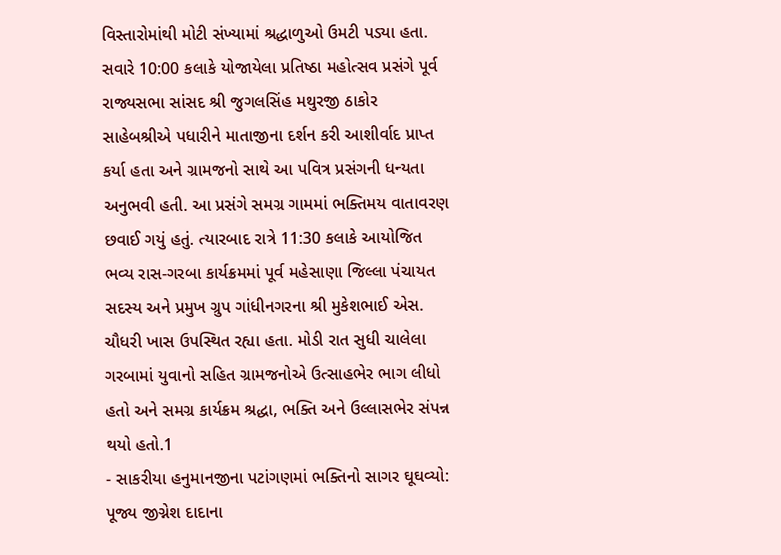વિસ્તારોમાંથી મોટી સંખ્યામાં શ્રદ્ધાળુઓ ઉમટી પડ્યા હતા. સવારે 10:00 કલાકે યોજાયેલા પ્રતિષ્ઠા મહોત્સવ પ્રસંગે પૂર્વ રાજ્યસભા સાંસદ શ્રી જુગલસિંહ મથુરજી ઠાકોર સાહેબશ્રીએ પધારીને માતાજીના દર્શન કરી આશીર્વાદ પ્રાપ્ત કર્યા હતા અને ગ્રામજનો સાથે આ પવિત્ર પ્રસંગની ધન્યતા અનુભવી હતી. આ પ્રસંગે સમગ્ર ગામમાં ભક્તિમય વાતાવરણ છવાઈ ગયું હતું. ત્યારબાદ રાત્રે 11:30 કલાકે આયોજિત ભવ્ય રાસ-ગરબા કાર્યક્રમમાં પૂર્વ મહેસાણા જિલ્લા પંચાયત સદસ્ય અને પ્રમુખ ગ્રુપ ગાંધીનગરના શ્રી મુકેશભાઈ એસ. ચૌધરી ખાસ ઉપસ્થિત રહ્યા હતા. મોડી રાત સુધી ચાલેલા ગરબામાં યુવાનો સહિત ગ્રામજનોએ ઉત્સાહભેર ભાગ લીધો હતો અને સમગ્ર કાર્યક્રમ શ્રદ્ધા, ભક્તિ અને ઉલ્લાસભેર સંપન્ન થયો હતો.1
- સાકરીયા હનુમાનજીના પટાંગણમાં ભક્તિનો સાગર ઘૂઘવ્યો: પૂજ્ય જીગ્નેશ દાદાના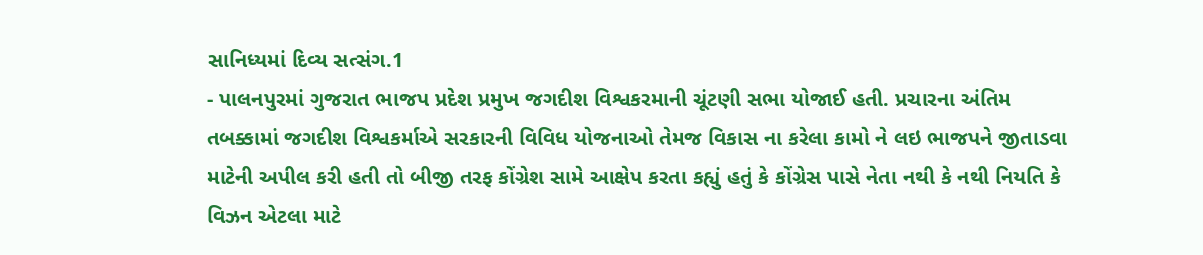સાનિધ્યમાં દિવ્ય સત્સંગ.1
- પાલનપુરમાં ગુજરાત ભાજપ પ્રદેશ પ્રમુખ જગદીશ વિશ્વકરમાની ચૂંટણી સભા યોજાઈ હતી. પ્રચારના અંતિમ તબક્કામાં જગદીશ વિશ્વકર્માએ સરકારની વિવિધ યોજનાઓ તેમજ વિકાસ ના કરેલા કામો ને લઇ ભાજપને જીતાડવા માટેની અપીલ કરી હતી તો બીજી તરફ કોંગ્રેશ સામે આક્ષેપ કરતા કહ્યું હતું કે કોંગ્રેસ પાસે નેતા નથી કે નથી નિયતિ કે વિઝન એટલા માટે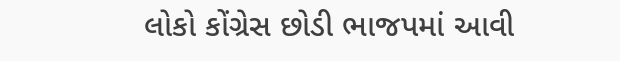લોકો કોંગ્રેસ છોડી ભાજપમાં આવી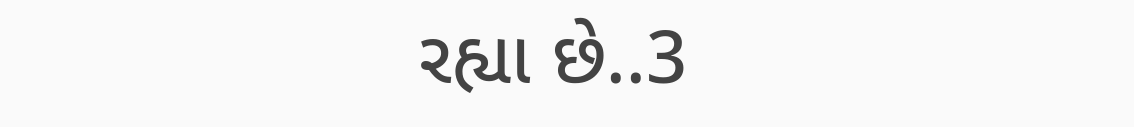રહ્યા છે..3